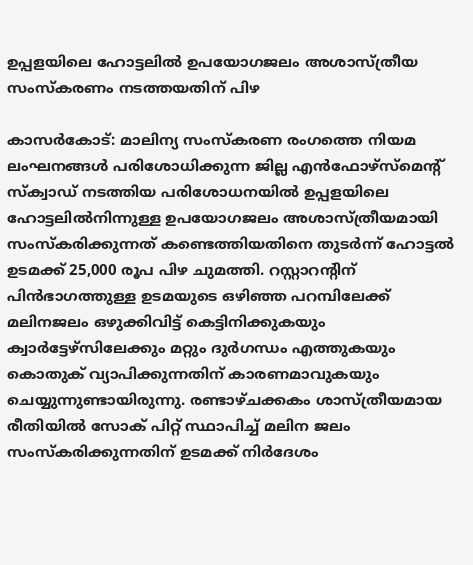ഉപ്പളയിലെ ഹോട്ടലില്‍ ഉപയോഗജലം അശാസ്ത്രീയ സംസ്‌കരണം നടത്തയതിന് പിഴ

കാസർകോട്: മാലിന്യ സംസ്‌കരണ രംഗത്തെ നിയമ ലംഘനങ്ങള്‍ പരിശോധിക്കുന്ന ജില്ല എന്‍ഫോഴ്‌സ്‌മെന്റ് സ്‌ക്വാഡ് നടത്തിയ പരിശോധനയില്‍ ഉപ്പളയിലെ ഹോട്ടലില്‍നിന്നുള്ള ഉപയോഗജലം അശാസ്ത്രീയമായി സംസ്‌കരിക്കുന്നത് കണ്ടെത്തിയതിനെ തുടര്‍ന്ന് ഹോട്ടല്‍ ഉടമക്ക് 25,000 രൂപ പിഴ ചുമത്തി. റസ്റ്റാറന്റിന് പിന്‍ഭാഗത്തുള്ള ഉടമയുടെ ഒഴിഞ്ഞ പറമ്പിലേക്ക് മലിനജലം ഒഴുക്കിവിട്ട് കെട്ടിനിക്കുകയും ക്വാര്‍ട്ടേഴ്സിലേക്കും മറ്റും ദുര്‍ഗന്ധം എത്തുകയും കൊതുക് വ്യാപിക്കുന്നതിന് കാരണമാവുകയും ചെയ്യുന്നുണ്ടായിരുന്നു. രണ്ടാഴ്ചക്കകം ശാസ്ത്രീയമായ രീതിയില്‍ സോക് പിറ്റ് സ്ഥാപിച്ച് മലിന ജലം സംസ്‌കരിക്കുന്നതിന് ഉടമക്ക് നിര്‍ദേശം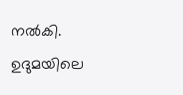നല്‍കി. ഉദുമയിലെ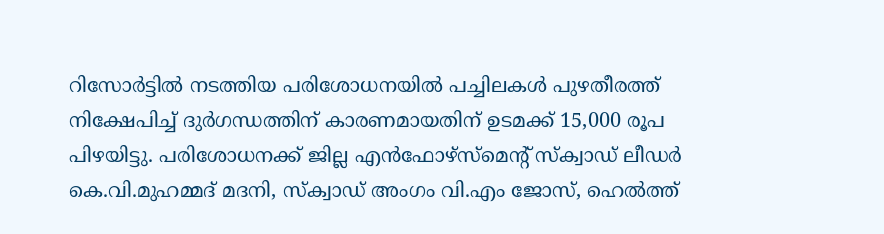റിസോര്‍ട്ടില്‍ നടത്തിയ പരിശോധനയില്‍ പച്ചിലകള്‍ പുഴതീരത്ത് നിക്ഷേപിച്ച് ദുര്‍ഗന്ധത്തിന് കാരണമായതിന് ഉടമക്ക് 15,000 രൂപ പിഴയിട്ടു. പരിശോധനക്ക് ജില്ല എന്‍ഫോഴ്സ്മെന്റ് സ്‌ക്വാഡ് ലീഡര്‍ കെ.വി.മുഹമ്മദ് മദനി, സ്‌ക്വാഡ് അംഗം വി.എം ജോസ്, ഹെല്‍ത്ത്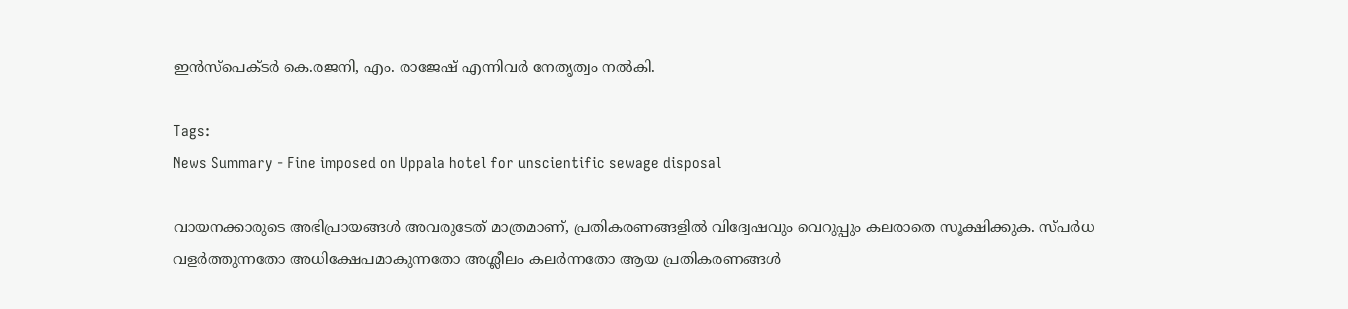ഇന്‍സ്‌പെക്ടര്‍ കെ.രജനി, എം. രാജേഷ് എന്നിവര്‍ നേതൃത്വം നല്‍കി.

Tags:
News Summary - Fine imposed on Uppala hotel for unscientific sewage disposal

വായനക്കാരുടെ അഭിപ്രായങ്ങള്‍ അവരുടേത് മാത്രമാണ്, പ്രതികരണങ്ങളിൽ വിദ്വേഷവും വെറുപ്പും കലരാതെ സൂക്ഷിക്കുക. സ്പർധ വളർത്തുന്നതോ അധിക്ഷേപമാകുന്നതോ അശ്ലീലം കലർന്നതോ ആയ പ്രതികരണങ്ങൾ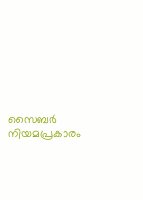സൈബർ നിയമപ്രകാരം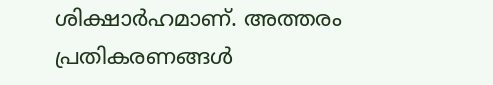ശിക്ഷാർഹമാണ്. അത്തരം പ്രതികരണങ്ങൾ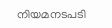നിയമനടപടി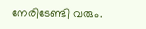നേരിടേണ്ടി വരും.